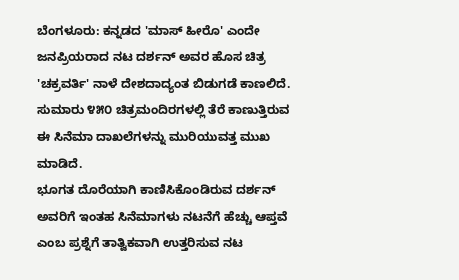ಬೆಂಗಳೂರು: ಕನ್ನಡದ 'ಮಾಸ್ ಹೀರೊ' ಎಂದೇ ಜನಪ್ರಿಯರಾದ ನಟ ದರ್ಶನ್ ಅವರ ಹೊಸ ಚಿತ್ರ 'ಚಕ್ರವರ್ತಿ' ನಾಳೆ ದೇಶದಾದ್ಯಂತ ಬಿಡುಗಡೆ ಕಾಣಲಿದೆ. ಸುಮಾರು ೪೫೦ ಚಿತ್ರಮಂದಿರಗಳಲ್ಲಿ ತೆರೆ ಕಾಣುತ್ತಿರುವ ಈ ಸಿನೆಮಾ ದಾಖಲೆಗಳನ್ನು ಮುರಿಯುವತ್ತ ಮುಖ ಮಾಡಿದೆ.
ಭೂಗತ ದೊರೆಯಾಗಿ ಕಾಣಿಸಿಕೊಂಡಿರುವ ದರ್ಶನ್ ಅವರಿಗೆ ಇಂತಹ ಸಿನೆಮಾಗಳು ನಟನೆಗೆ ಹೆಚ್ಚು ಆಪ್ತವೆ ಎಂಬ ಪ್ರಶ್ನೆಗೆ ತಾತ್ವಿಕವಾಗಿ ಉತ್ತರಿಸುವ ನಟ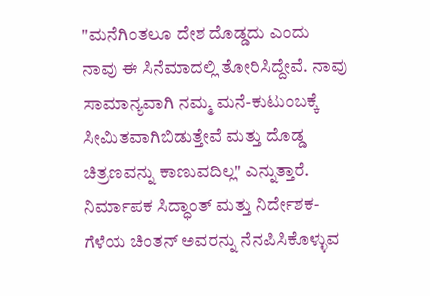"ಮನೆಗಿಂತಲೂ ದೇಶ ದೊಡ್ಡದು ಎಂದು ನಾವು ಈ ಸಿನೆಮಾದಲ್ಲಿ ತೋರಿಸಿದ್ದೇವೆ. ನಾವು ಸಾಮಾನ್ಯವಾಗಿ ನಮ್ಮ ಮನೆ-ಕುಟುಂಬಕ್ಕೆ ಸೀಮಿತವಾಗಿಬಿಡುತ್ತೇವೆ ಮತ್ತು ದೊಡ್ಡ ಚಿತ್ರಣವನ್ನು ಕಾಣುವದಿಲ್ಲ" ಎನ್ನುತ್ತಾರೆ.
ನಿರ್ಮಾಪಕ ಸಿದ್ಧಾಂತ್ ಮತ್ತು ನಿರ್ದೇಶಕ-ಗೆಳೆಯ ಚಿಂತನ್ ಅವರನ್ನು ನೆನಪಿಸಿಕೊಳ್ಳುವ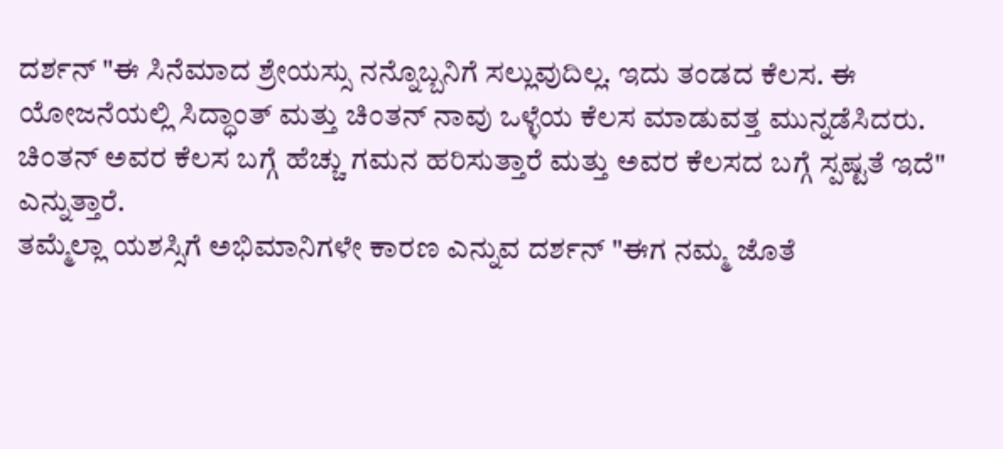ದರ್ಶನ್ "ಈ ಸಿನೆಮಾದ ಶ್ರೇಯಸ್ಸು ನನ್ನೊಬ್ಬನಿಗೆ ಸಲ್ಲುವುದಿಲ್ಲ. ಇದು ತಂಡದ ಕೆಲಸ. ಈ ಯೋಜನೆಯಲ್ಲಿ ಸಿದ್ಧಾಂತ್ ಮತ್ತು ಚಿಂತನ್ ನಾವು ಒಳ್ಳೆಯ ಕೆಲಸ ಮಾಡುವತ್ತ ಮುನ್ನಡೆಸಿದರು. ಚಿಂತನ್ ಅವರ ಕೆಲಸ ಬಗ್ಗೆ ಹೆಚ್ಚು ಗಮನ ಹರಿಸುತ್ತಾರೆ ಮತ್ತು ಅವರ ಕೆಲಸದ ಬಗ್ಗೆ ಸ್ಪಷ್ಟತೆ ಇದೆ" ಎನ್ನುತ್ತಾರೆ.
ತಮ್ಮೆಲ್ಲಾ ಯಶಸ್ಸಿಗೆ ಅಭಿಮಾನಿಗಳೇ ಕಾರಣ ಎನ್ನುವ ದರ್ಶನ್ "ಈಗ ನಮ್ಮ ಜೊತೆ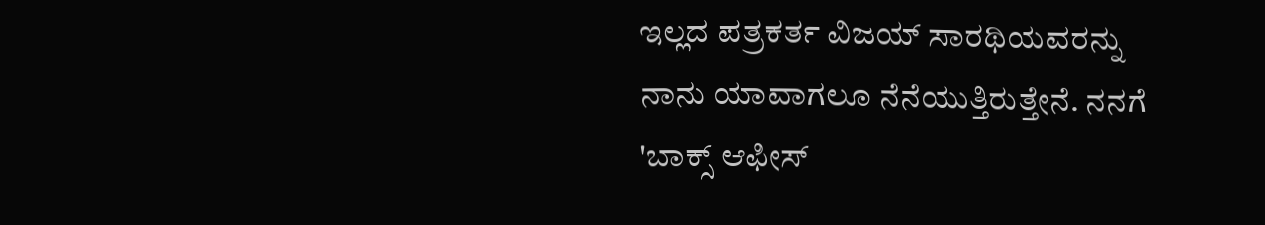ಇಲ್ಲದ ಪತ್ರಕರ್ತ ವಿಜಯ್ ಸಾರಥಿಯವರನ್ನು ನಾನು ಯಾವಾಗಲೂ ನೆನೆಯುತ್ತಿರುತ್ತೇನೆ. ನನಗೆ 'ಬಾಕ್ಸ್ ಆಫೀಸ್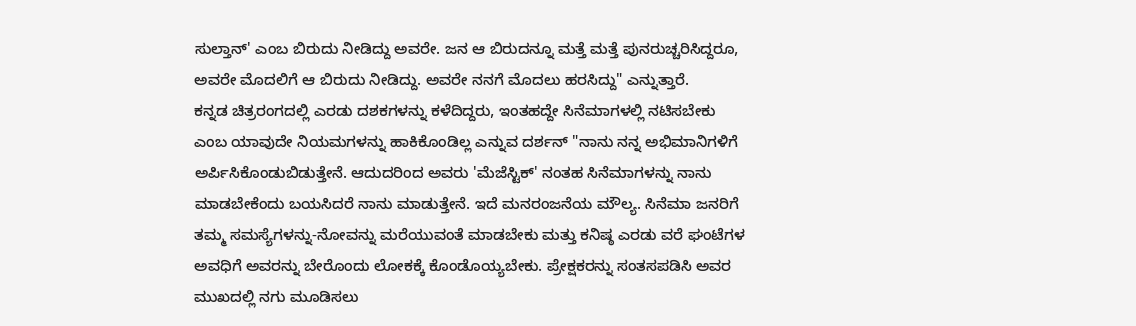ಸುಲ್ತಾನ್' ಎಂಬ ಬಿರುದು ನೀಡಿದ್ದು ಅವರೇ. ಜನ ಆ ಬಿರುದನ್ನೂ ಮತ್ತೆ ಮತ್ತೆ ಪುನರುಚ್ಚರಿಸಿದ್ದರೂ, ಅವರೇ ಮೊದಲಿಗೆ ಆ ಬಿರುದು ನೀಡಿದ್ದು. ಅವರೇ ನನಗೆ ಮೊದಲು ಹರಸಿದ್ದು" ಎನ್ನುತ್ತಾರೆ.
ಕನ್ನಡ ಚಿತ್ರರಂಗದಲ್ಲಿ ಎರಡು ದಶಕಗಳನ್ನು ಕಳೆದಿದ್ದರು, ಇಂತಹದ್ದೇ ಸಿನೆಮಾಗಳಲ್ಲಿ ನಟಿಸಬೇಕು ಎಂಬ ಯಾವುದೇ ನಿಯಮಗಳನ್ನು ಹಾಕಿಕೊಂಡಿಲ್ಲ ಎನ್ನುವ ದರ್ಶನ್ "ನಾನು ನನ್ನ ಅಭಿಮಾನಿಗಳಿಗೆ ಅರ್ಪಿಸಿಕೊಂಡುಬಿಡುತ್ತೇನೆ. ಆದುದರಿಂದ ಅವರು 'ಮೆಜೆಸ್ಟಿಕ್' ನಂತಹ ಸಿನೆಮಾಗಳನ್ನು ನಾನು ಮಾಡಬೇಕೆಂದು ಬಯಸಿದರೆ ನಾನು ಮಾಡುತ್ತೇನೆ. ಇದೆ ಮನರಂಜನೆಯ ಮೌಲ್ಯ. ಸಿನೆಮಾ ಜನರಿಗೆ ತಮ್ಮ ಸಮಸ್ಯೆಗಳನ್ನು-ನೋವನ್ನು ಮರೆಯುವಂತೆ ಮಾಡಬೇಕು ಮತ್ತು ಕನಿಷ್ಠ ಎರಡು ವರೆ ಘಂಟೆಗಳ ಅವಧಿಗೆ ಅವರನ್ನು ಬೇರೊಂದು ಲೋಕಕ್ಕೆ ಕೊಂಡೊಯ್ಯಬೇಕು. ಪ್ರೇಕ್ಷಕರನ್ನು ಸಂತಸಪಡಿಸಿ ಅವರ ಮುಖದಲ್ಲಿ ನಗು ಮೂಡಿಸಲು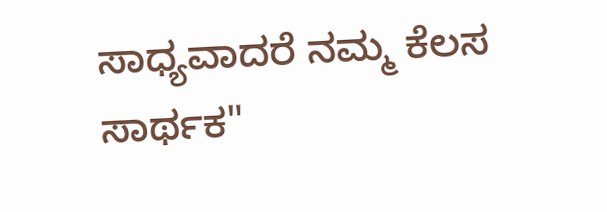ಸಾಧ್ಯವಾದರೆ ನಮ್ಮ ಕೆಲಸ ಸಾರ್ಥಕ"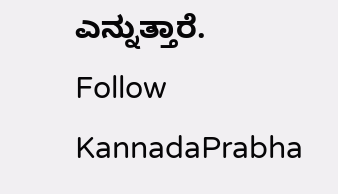ಎನ್ನುತ್ತಾರೆ.
Follow KannadaPrabha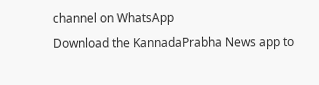channel on WhatsApp
Download the KannadaPrabha News app to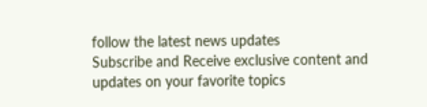follow the latest news updates
Subscribe and Receive exclusive content and updates on your favorite topics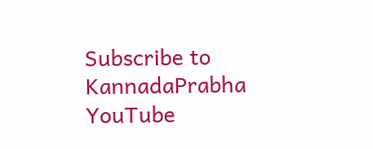Subscribe to KannadaPrabha YouTube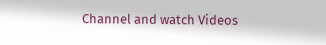Channel and watch Videos